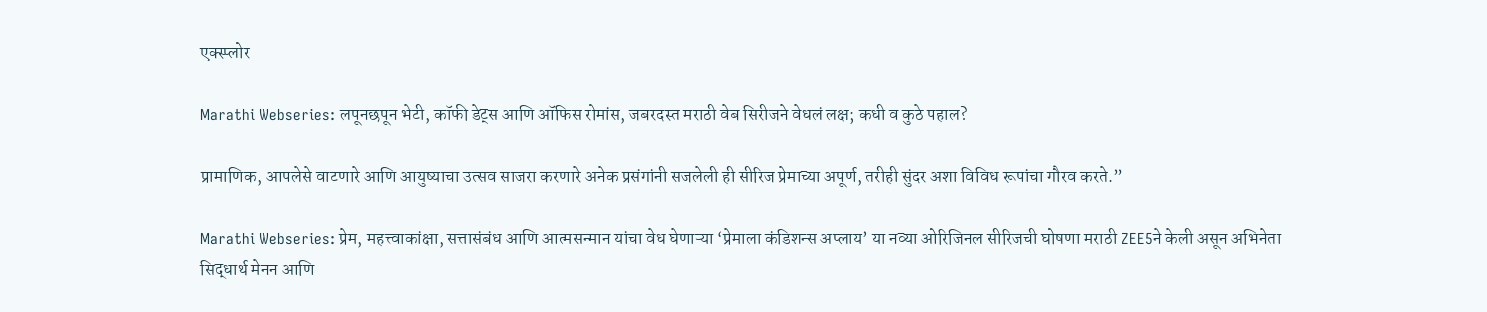एक्स्प्लोर

Marathi Webseries: लपूनछपून भेटी, कॉफी डेट्स आणि ऑफिस रोमांस, जबरदस्त मराठी वेब सिरीजने वेधलं लक्ष; कधी व कुठे पहाल?

प्रामाणिक, आपलेसे वाटणारे आणि आयुष्याचा उत्सव साजरा करणारे अनेक प्रसंगांनी सजलेली ही सीरिज प्रेमाच्या अपूर्ण, तरीही सुंदर अशा विविध रूपांचा गौरव करते.”

Marathi Webseries: प्रेम, महत्त्वाकांक्षा, सत्तासंबंध आणि आत्मसन्मान यांचा वेध घेणाऱ्या ‘प्रेमाला कंडिशन्स अप्लाय’ या नव्या ओरिजिनल सीरिजची घोषणा मराठी ZEE5ने केली असून अभिनेता सिद्धार्थ मेनन आणि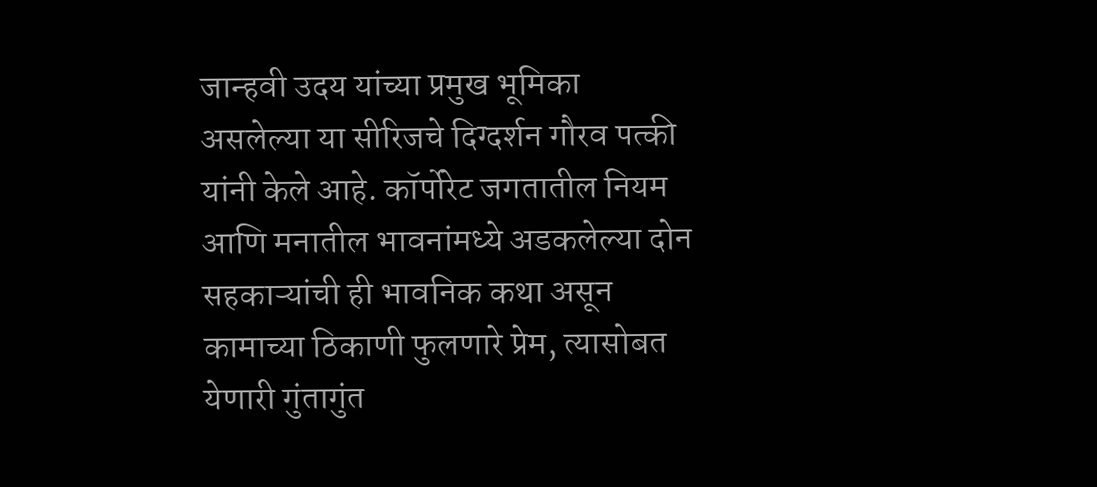जान्हवी उदय यांच्या प्रमुख भूमिका असलेल्या या सीरिजचे दिग्दर्शन गौरव पत्की यांनी केले आहे. कॉर्पोरेट जगतातील नियम आणि मनातील भावनांमध्ये अडकलेल्या दोन सहकाऱ्यांची ही भावनिक कथा असून कामाच्या ठिकाणी फुलणारे प्रेम, त्यासोबत येणारी गुंतागुंत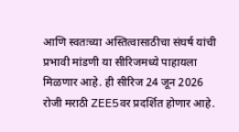आणि स्वतःच्या अस्तित्वासाठीचा संघर्ष यांची प्रभावी मांडणी या सीरिजमध्ये पाहायला मिळणार आहे. ही सीरिज 24 जून 2026 रोजी मराठी ZEE5वर प्रदर्शित होणार आहे.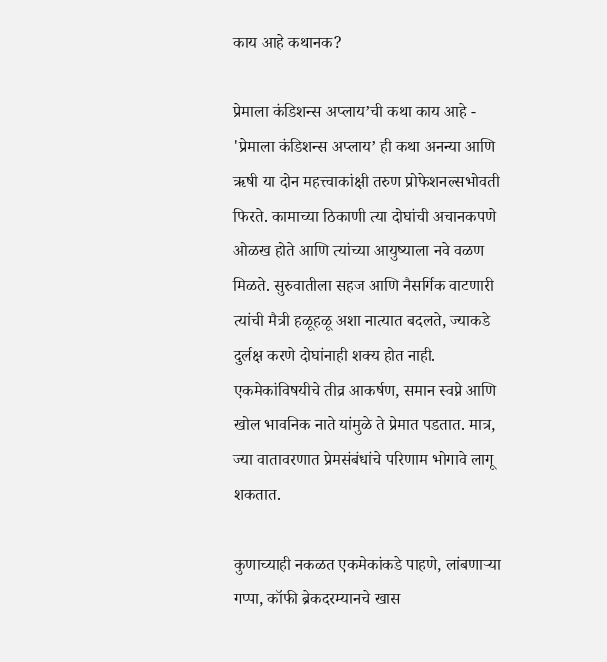काय आहे कथानक?

प्रेमाला कंडिशन्स अप्लाय’ची कथा काय आहे - 'प्रेमाला कंडिशन्स अप्लाय’ ही कथा अनन्या आणि ऋषी या दोन महत्त्वाकांक्षी तरुण प्रोफेशनल्सभोवती फिरते. कामाच्या ठिकाणी त्या दोघांची अचानकपणे ओळख होते आणि त्यांच्या आयुष्याला नवे वळण मिळते. सुरुवातीला सहज आणि नैसर्गिक वाटणारी त्यांची मैत्री हळूहळू अशा नात्यात बदलते, ज्याकडे दुर्लक्ष करणे दोघांनाही शक्य होत नाही. एकमेकांविषयीचे तीव्र आकर्षण, समान स्वप्ने आणि खोल भावनिक नाते यांमुळे ते प्रेमात पडतात. मात्र, ज्या वातावरणात प्रेमसंबंधांचे परिणाम भोगावे लागू शकतात.

कुणाच्याही नकळत एकमेकांकडे पाहणे, लांबणाऱ्या गप्पा, कॉफी ब्रेकदरम्यानचे खास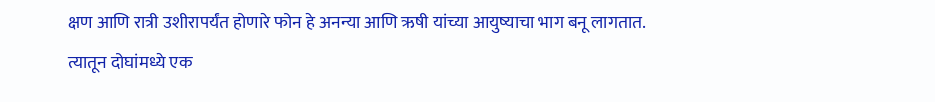क्षण आणि रात्री उशीरापर्यंत होणारे फोन हे अनन्या आणि ऋषी यांच्या आयुष्याचा भाग बनू लागतात. त्यातून दोघांमध्ये एक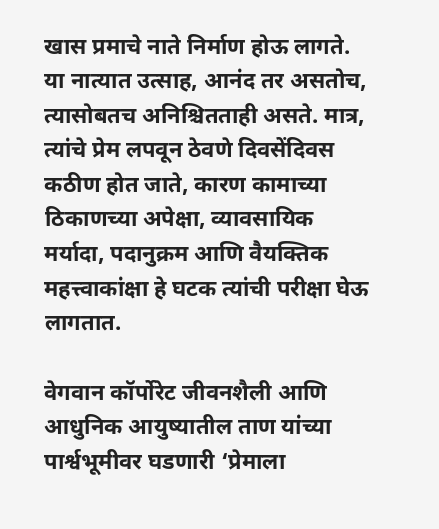खास प्रमाचे नाते निर्माण होऊ लागते. या नात्यात उत्साह, आनंद तर असतोच, त्यासोबतच अनिश्चितताही असते. मात्र, त्यांचे प्रेम लपवून ठेवणे दिवसेंदिवस कठीण होत जाते, कारण कामाच्या ठिकाणच्या अपेक्षा, व्यावसायिक मर्यादा, पदानुक्रम आणि वैयक्तिक महत्त्वाकांक्षा हे घटक त्यांची परीक्षा घेऊ लागतात.

वेगवान कॉर्पोरेट जीवनशैली आणि आधुनिक आयुष्यातील ताण यांच्या पार्श्वभूमीवर घडणारी ‘प्रेमाला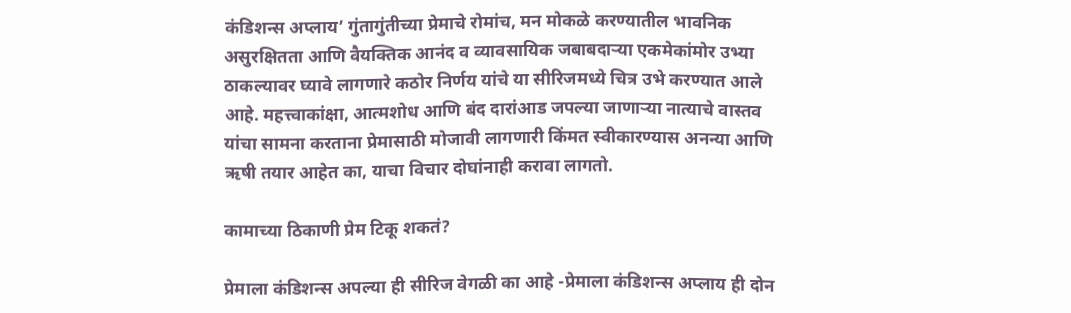कंडिशन्स अप्लाय’ गुंतागुंतीच्या प्रेमाचे रोमांच, मन मोकळे करण्यातील भावनिक असुरक्षितता आणि वैयक्तिक आनंद व व्यावसायिक जबाबदाऱ्या एकमेकांमोर उभ्या ठाकल्यावर घ्यावे लागणारे कठोर निर्णय यांचे या सीरिजमध्ये चित्र उभे करण्यात आले आहे. महत्त्वाकांक्षा, आत्मशोध आणि बंद दारांआड जपल्या जाणाऱ्या नात्याचे वास्तव यांचा सामना करताना प्रेमासाठी मोजावी लागणारी किंमत स्वीकारण्यास अनन्या आणि ऋषी तयार आहेत का, याचा विचार दोघांनाही करावा लागतो.

कामाच्या ठिकाणी प्रेम टिकू शकतं?

प्रेमाला कंडिशन्स अपल्या ही सीरिज वेगळी का आहे -प्रेमाला कंडिशन्स अप्लाय ही दोन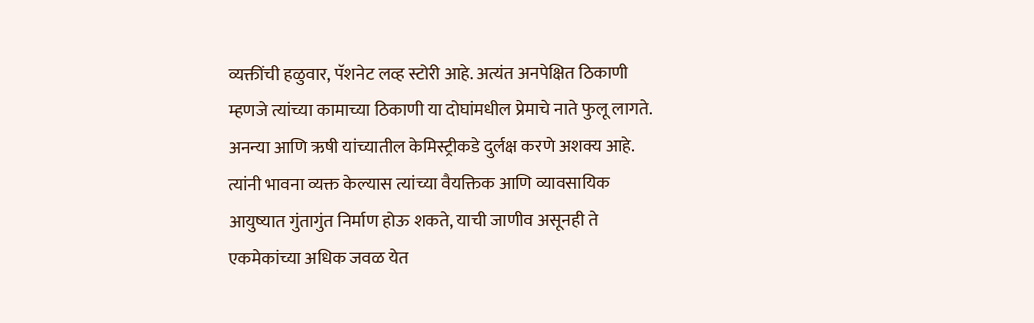व्यक्तींची हळुवार, पॅशनेट लव्ह स्टोरी आहे. अत्यंत अनपेक्षित ठिकाणी म्हणजे त्यांच्या कामाच्या ठिकाणी या दोघांमधील प्रेमाचे नाते फुलू लागते. अनन्या आणि ऋषी यांच्यातील केमिस्ट्रीकडे दुर्लक्ष करणे अशक्य आहे. त्यांनी भावना व्यक्त केल्यास त्यांच्या वैयक्तिक आणि व्यावसायिक आयुष्यात गुंतागुंत निर्माण होऊ शकते, याची जाणीव असूनही ते एकमेकांच्या अधिक जवळ येत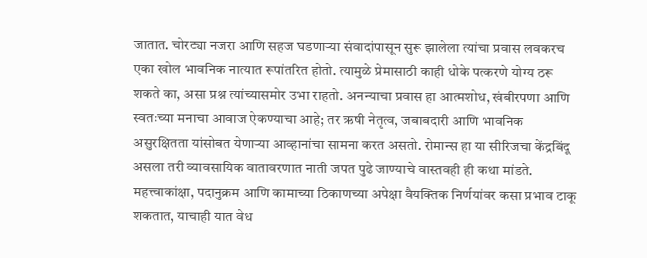जातात. चोरट्या नजरा आणि सहज घडणाऱ्या संवादांपासून सुरू झालेला त्यांचा प्रवास लवकरच एका खोल भावनिक नात्यात रूपांतरित होतो. त्यामुळे प्रेमासाठी काही धोके पत्करणे योग्य ठरू शकते का, असा प्रश्न त्यांच्यासमोर उभा राहतो. अनन्याचा प्रवास हा आत्मशोध, खंबीरपणा आणि स्वतःच्या मनाचा आवाज ऐकण्याचा आहे; तर ऋषी नेतृत्व, जबाबदारी आणि भावनिक असुरक्षितता यांसोबत येणाऱ्या आव्हानांचा सामना करत असतो. रोमान्स हा या सीरिजचा केंद्रबिंदू असला तरी व्यावसायिक वातावरणात नाती जपत पुढे जाण्याचे वास्तवही ही कथा मांडते. महत्त्वाकांक्षा, पदानुक्रम आणि कामाच्या ठिकाणच्या अपेक्षा वैयक्तिक निर्णयांवर कसा प्रभाव टाकू शकतात, याचाही यात वेध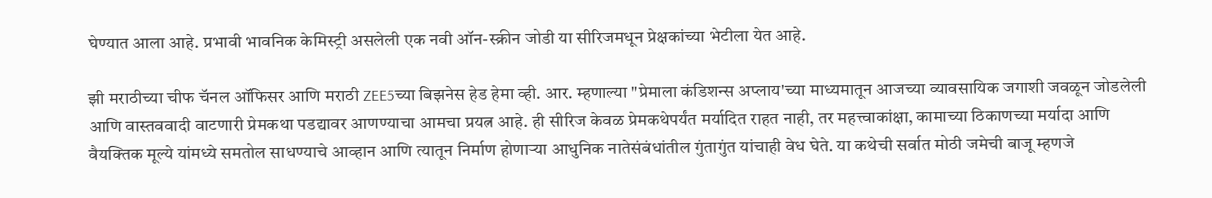घेण्यात आला आहे. प्रभावी भावनिक केमिस्ट्री असलेली एक नवी ऑन-स्क्रीन जोडी या सीरिजमधून प्रेक्षकांच्या भेटीला येत आहे.

झी मराठीच्या चीफ चॅनल ऑफिसर आणि मराठी ZEE5च्या बिझनेस हेड हेमा व्ही. आर. म्हणाल्या "प्रेमाला कंडिशन्स अप्लाय'च्या माध्यमातून आजच्या व्यावसायिक जगाशी जवळून जोडलेली आणि वास्तववादी वाटणारी प्रेमकथा पडद्यावर आणण्याचा आमचा प्रयत्न आहे. ही सीरिज केवळ प्रेमकथेपर्यंत मर्यादित राहत नाही, तर महत्त्वाकांक्षा, कामाच्या ठिकाणच्या मर्यादा आणि वैयक्तिक मूल्ये यांमध्ये समतोल साधण्याचे आव्हान आणि त्यातून निर्माण होणाऱ्या आधुनिक नातेसंबंधांतील गुंतागुंत यांचाही वेध घेते. या कथेची सर्वात मोठी जमेची बाजू म्हणजे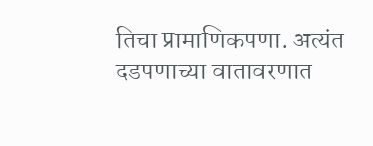तिचा प्रामाणिकपणा. अत्यंत दडपणाच्या वातावरणात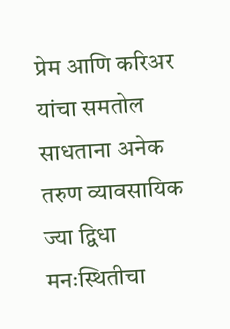प्रेम आणि करिअर यांचा समतोल साधताना अनेक तरुण व्यावसायिक ज्या द्विधा मनःस्थितीचा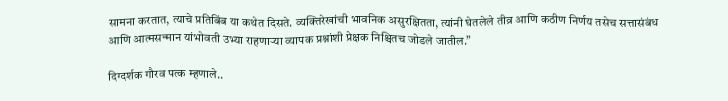सामना करतात, त्याचे प्रतिबिंब या कथेत दिसते. व्यक्तिरेखांची भावनिक असुरक्षितता, त्यांनी घेतलेले तीव्र आणि कठीण निर्णय तसेच सत्तासंबंध आणि आत्मसन्मान यांभोवती उभ्या राहणाऱ्या व्यापक प्रश्नांशी प्रेक्षक निश्चितच जोडले जातील.”

दिग्दर्शक गौरव पत्क म्हणाले..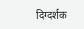दिग्दर्शक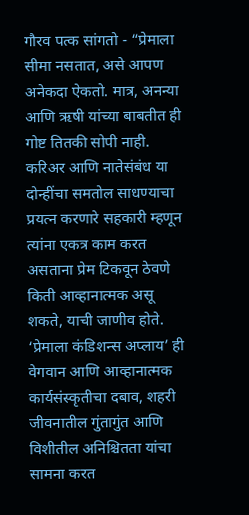गौरव पत्क सांगतो - “प्रेमाला सीमा नसतात, असे आपण अनेकदा ऐकतो. मात्र, अनन्या आणि ऋषी यांच्या बाबतीत ही गोष्ट तितकी सोपी नाही. करिअर आणि नातेसंबंध या दोन्हींचा समतोल साधण्याचा प्रयत्न करणारे सहकारी म्हणून त्यांना एकत्र काम करत असताना प्रेम टिकवून ठेवणे किती आव्हानात्मक असू शकते, याची जाणीव होते. ‘प्रेमाला कंडिशन्स अप्लाय’ ही वेगवान आणि आव्हानात्मक कार्यसंस्कृतीचा दबाव, शहरी जीवनातील गुंतागुंत आणि विशीतील अनिश्चितता यांचा सामना करत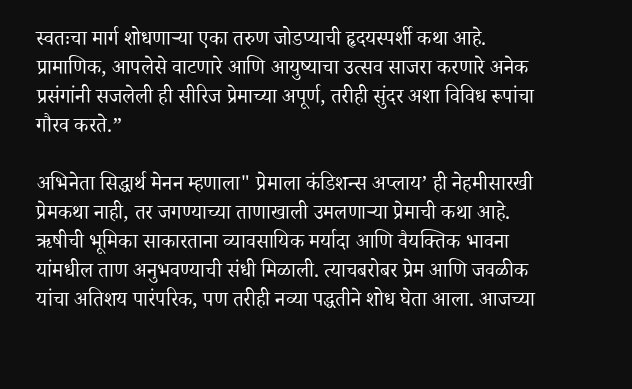स्वतःचा मार्ग शोधणाऱ्या एका तरुण जोडप्याची हृदयस्पर्शी कथा आहे. प्रामाणिक, आपलेसे वाटणारे आणि आयुष्याचा उत्सव साजरा करणारे अनेक प्रसंगांनी सजलेली ही सीरिज प्रेमाच्या अपूर्ण, तरीही सुंदर अशा विविध रूपांचा गौरव करते.”

अभिनेता सिद्धार्थ मेनन म्हणाला" प्रेमाला कंडिशन्स अप्लाय’ ही नेहमीसारखी प्रेमकथा नाही, तर जगण्याच्या ताणाखाली उमलणाऱ्या प्रेमाची कथा आहे. ऋषीची भूमिका साकारताना व्यावसायिक मर्यादा आणि वैयक्तिक भावना यांमधील ताण अनुभवण्याची संधी मिळाली. त्याचबरोबर प्रेम आणि जवळीक यांचा अतिशय पारंपरिक, पण तरीही नव्या पद्धतीने शोध घेता आला. आजच्या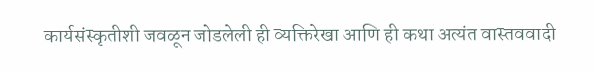कार्यसंस्कृतीशी जवळून जोडलेली ही व्यक्तिरेखा आणि ही कथा अत्यंत वास्तववादी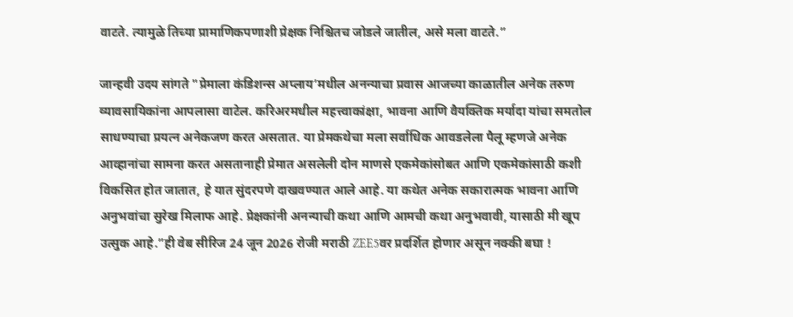वाटते. त्यामुळे तिच्या प्रामाणिकपणाशी प्रेक्षक निश्चितच जोडले जातील, असे मला वाटते.”

जान्हवी उदय सांगते "प्रेमाला कंडिशन्स अप्लाय’मधील अनन्याचा प्रवास आजच्या काळातील अनेक तरुण व्यावसायिकांना आपलासा वाटेल. करिअरमधील महत्त्वाकांक्षा, भावना आणि वैयक्तिक मर्यादा यांचा समतोल साधण्याचा प्रयत्न अनेकजण करत असतात. या प्रेमकथेचा मला सर्वाधिक आवडलेला पैलू म्हणजे अनेक आव्हानांचा सामना करत असतानाही प्रेमात असलेली दोन माणसे एकमेकांसोबत आणि एकमेकांसाठी कशी विकसित होत जातात, हे यात सुंदरपणे दाखवण्यात आले आहे. या कथेत अनेक सकारात्मक भावना आणि अनुभवांचा सुरेख मिलाफ आहे. प्रेक्षकांनी अनन्याची कथा आणि आमची कथा अनुभवावी, यासाठी मी खूप उत्सुक आहे.”ही वेब सीरिज 24 जून 2026 रोजी मराठी ZEE5वर प्रदर्शित होणार असून नक्की बघा !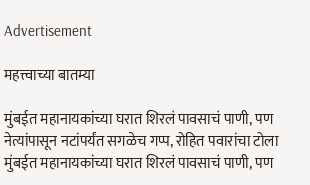Advertisement

महत्त्वाच्या बातम्या

मुंबईत महानायकांच्या घरात शिरलं पावसाचं पाणी, पण नेत्यांपासून नटांपर्यंत सगळेच गप्प, रोहित पवारांचा टोला
मुंबईत महानायकांच्या घरात शिरलं पावसाचं पाणी, पण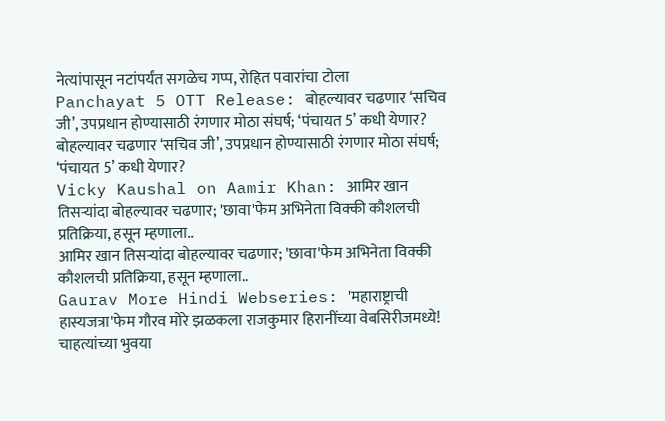नेत्यांपासून नटांपर्यंत सगळेच गप्प, रोहित पवारांचा टोला
Panchayat 5 OTT Release: बोहल्यावर चढणार ‘सचिव जी’, उपप्रधान होण्यासाठी रंगणार मोठा संघर्ष; ‘पंचायत 5’ कधी येणार?
बोहल्यावर चढणार ‘सचिव जी’, उपप्रधान होण्यासाठी रंगणार मोठा संघर्ष; ‘पंचायत 5’ कधी येणार?
Vicky Kaushal on Aamir Khan: आमिर खान तिसऱ्यांदा बोहल्यावर चढणार; 'छावा'फेम अभिनेता विक्की कौशलची प्रतिक्रिया, हसून म्हणाला..
आमिर खान तिसऱ्यांदा बोहल्यावर चढणार; 'छावा'फेम अभिनेता विक्की कौशलची प्रतिक्रिया, हसून म्हणाला..
Gaurav More Hindi Webseries: 'महाराष्ट्राची हास्यजत्रा'फेम गौरव मोरे झळकला राजकुमार हिरानींच्या वेबसिरीजमध्ये! चाहत्यांच्या भुवया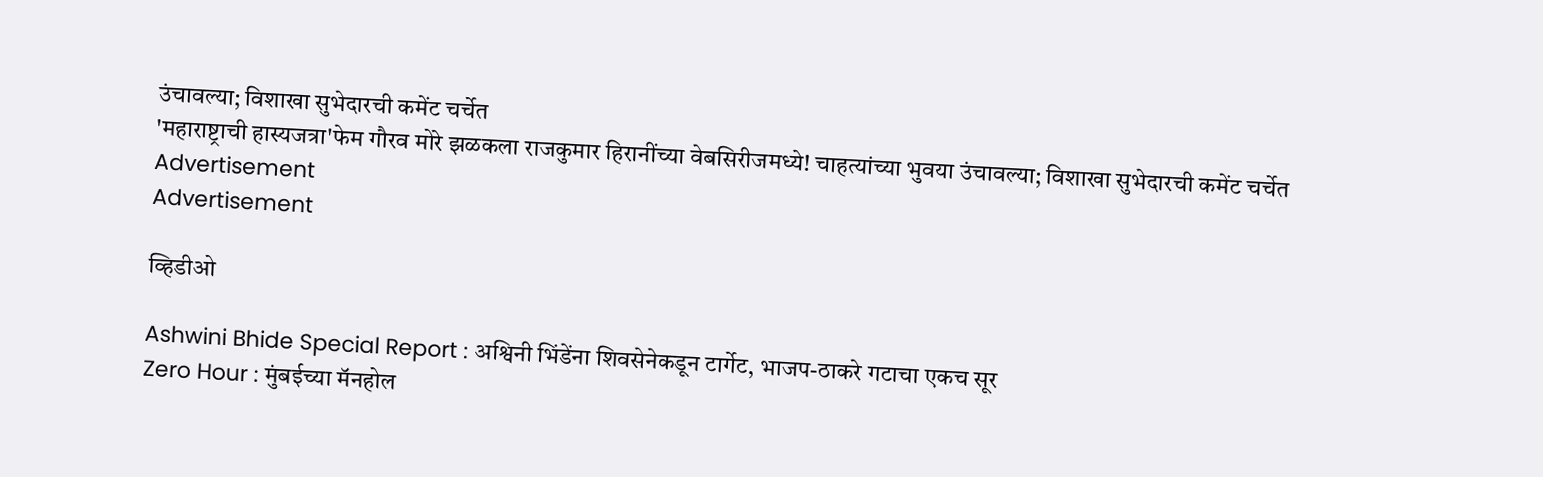उंचावल्या; विशाखा सुभेदारची कमेंट चर्चेत
'महाराष्ट्राची हास्यजत्रा'फेम गौरव मोरे झळकला राजकुमार हिरानींच्या वेबसिरीजमध्ये! चाहत्यांच्या भुवया उंचावल्या; विशाखा सुभेदारची कमेंट चर्चेत
Advertisement
Advertisement

व्हिडीओ

Ashwini Bhide Special Report : अश्विनी भिंडेंना शिवसेनेकडून टार्गेट, भाजप-ठाकरे गटाचा एकच सूर
Zero Hour : मुंबईच्या मॅनहोल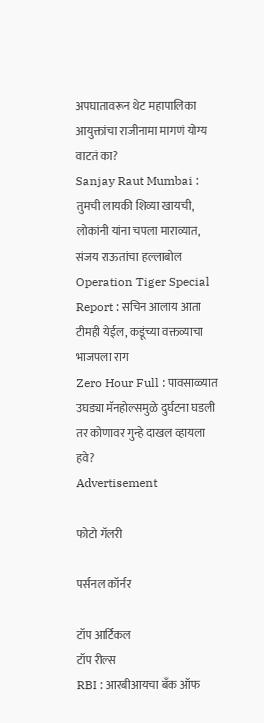अपघातावरून थेट महापालिका आयुक्तांचा राजीनामा मागणं योग्य वाटतं का?
Sanjay Raut Mumbai : तुमची लायकी शिव्या खायची, लोकांनी यांना चपला माराव्यात, संजय राऊतांचा हल्लाबोल
Operation Tiger Special Report : सचिन आलाय आता टीमही येईल, कडूंच्या वक्तव्याचा भाजपला राग
Zero Hour Full : पावसाळ्यात उघड्या मॅनहोल्समुळे दुर्घटना घडली तर कोणावर गुन्हे दाखल व्हायला हवे?
Advertisement

फोटो गॅलरी

पर्सनल कॉर्नर

टॉप आर्टिकल
टॉप रील्स
RBI : आरबीआयचा बँक ऑफ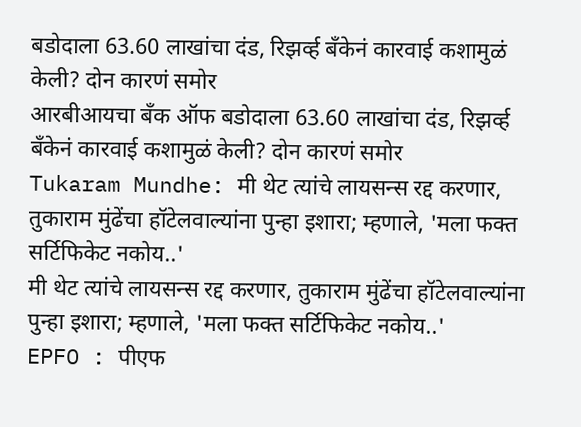बडोदाला 63.60 लाखांचा दंड, रिझर्व्ह बँकेनं कारवाई कशामुळं केली? दोन कारणं समोर
आरबीआयचा बँक ऑफ बडोदाला 63.60 लाखांचा दंड, रिझर्व्ह बँकेनं कारवाई कशामुळं केली? दोन कारणं समोर
Tukaram Mundhe: मी थेट त्यांचे लायसन्स रद्द करणार, तुकाराम मुंढेंचा हॉटेलवाल्यांना पुन्हा इशारा; म्हणाले, 'मला फक्त सर्टिफिकेट नकोय..'
मी थेट त्यांचे लायसन्स रद्द करणार, तुकाराम मुंढेंचा हॉटेलवाल्यांना पुन्हा इशारा; म्हणाले, 'मला फक्त सर्टिफिकेट नकोय..'
EPFO : पीएफ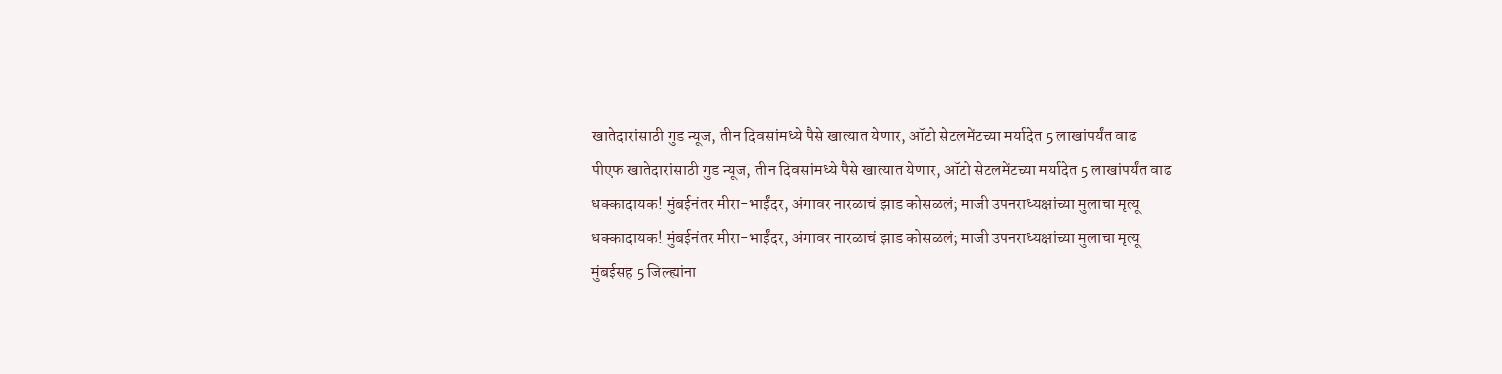खातेदारांसाठी गुड न्यूज, तीन दिवसांमध्ये पैसे खात्यात येणार, ऑटो सेटलमेंटच्या मर्यादेत 5 लाखांपर्यंत वाढ
पीएफ खातेदारांसाठी गुड न्यूज, तीन दिवसांमध्ये पैसे खात्यात येणार, ऑटो सेटलमेंटच्या मर्यादेत 5 लाखांपर्यंत वाढ
धक्कादायक! मुंबईनंतर मीरा-भाईंदर, अंगावर नारळाचं झाड कोसळलं; माजी उपनराध्यक्षांच्या मुलाचा मृत्यू
धक्कादायक! मुंबईनंतर मीरा-भाईंदर, अंगावर नारळाचं झाड कोसळलं; माजी उपनराध्यक्षांच्या मुलाचा मृत्यू
मुंबईसह 5 जिल्ह्यांना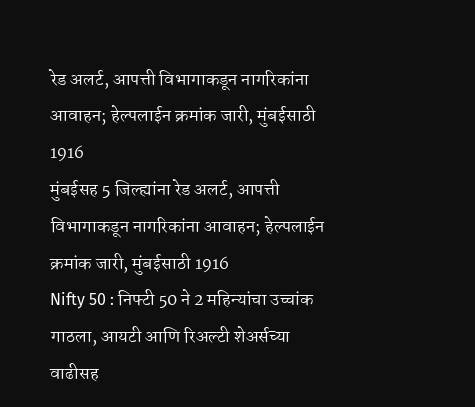रेड अलर्ट, आपत्ती विभागाकडून नागरिकांना आवाहन; हेल्पलाईन क्रमांक जारी, मुंबईसाठी 1916
मुंबईसह 5 जिल्ह्यांना रेड अलर्ट, आपत्ती विभागाकडून नागरिकांना आवाहन; हेल्पलाईन क्रमांक जारी, मुंबईसाठी 1916
Nifty 50 : निफ्टी 50 ने 2 महिन्यांचा उच्चांक गाठला, आयटी आणि रिअल्टी शेअर्सच्या वाढीसह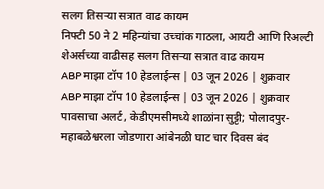सलग तिसऱ्या सत्रात वाढ कायम
निफ्टी 50 ने 2 महिन्यांचा उच्चांक गाठला, आयटी आणि रिअल्टी शेअर्सच्या वाढीसह सलग तिसऱ्या सत्रात वाढ कायम
ABP माझा टॉप 10 हेडलाईन्स | 03 जून 2026 | शुक्रवार
ABP माझा टॉप 10 हेडलाईन्स | 03 जून 2026 | शुक्रवार
पावसाचा अलर्ट, केडीएमसीमध्ये शाळांना सुट्टी; पोलादपुर-महाबळेश्वरला जोडणारा आंबेनळी घाट चार दिवस बंद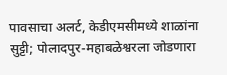पावसाचा अलर्ट, केडीएमसीमध्ये शाळांना सुट्टी; पोलादपुर-महाबळेश्वरला जोडणारा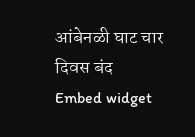आंबेनळी घाट चार दिवस बंद
Embed widget